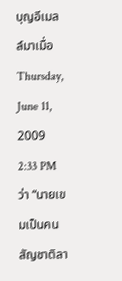บุญอีเมลล์มาเมื่อ Thursday, June 11, 2009 2:33 PM ว่า “นายเขมเป็นคนสัญชาติลา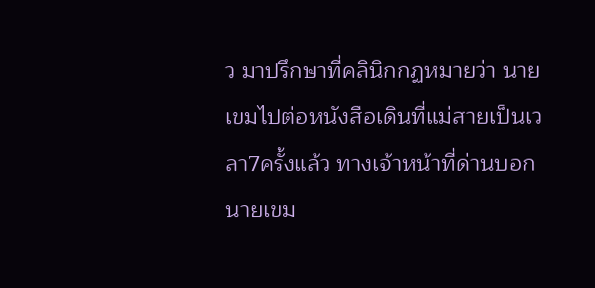ว มาปรึกษาที่คลินิกกฏหมายว่า นายเขมไปต่อหนังสือเดินที่แม่สายเป็นเวลา7ครั้งแล้ว ทางเจ้าหน้าที่ด่านบอกนายเขม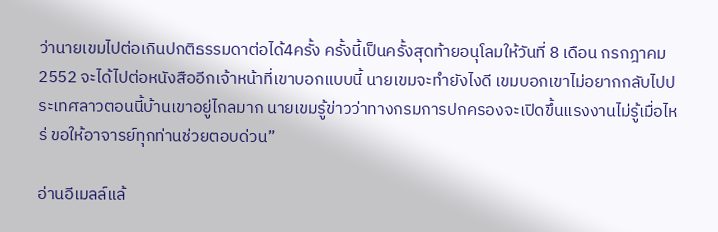ว่านายเขมไปต่อเกินปกติธรรมดาต่อได้4ครั้ง ครั้งนี้เป็นครั้งสุดท้ายอนุโลมให้วันที่ 8 เดือน กรกฎาคม 2552 จะได้ไปต่อหนังสืออีกเจ้าหน้าที่เขาบอกแบบนี้ นายเขมจะทำยังไงดี เขมบอกเขาไม่อยากกลับไปประเทศลาวตอนนี้บ้านเขาอยู่ไกลมาก นายเขมรู้ข่าวว่าทางกรมการปกครองจะเปิดขึ้นแรงงานไม่รู้เมื่อไหร่ ขอให้อาจารย์ทุกท่านช่วยตอบด่วน”

อ่านอีเมลล์แล้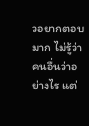วอยากตอบมาก ไม่รู้ว่า คนอื่นว่าอย่างไร แต่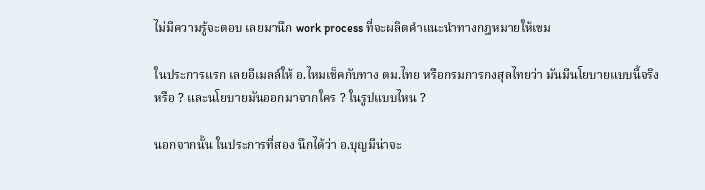ไม่มีความรู้จะตอบ เลยมานึก work process ที่จะผลิตคำแนะนำทางกฎหมายให้เขม

ในประการแรก เลยอีเมลล์ให้ อ.ไหมเช็คกับทาง ตม.ไทย หรือกรมการกงสุลไทยว่า มันมีนโยบายแบบนี้จริงหรือ ? และนโยบายมันออกมาจากใคร ? ในรูปแบบไหน ?

นอกจากนั้น ในประการที่สอง นึกได้ว่า อ.บุญมีน่าจะ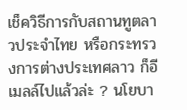เช็ควิธีการกับสถานทูตลาวประจำไทย หรือกระทรวงการต่างประเทศลาว ก็อีเมลล์ไปแล้วล่ะ ? นโยบา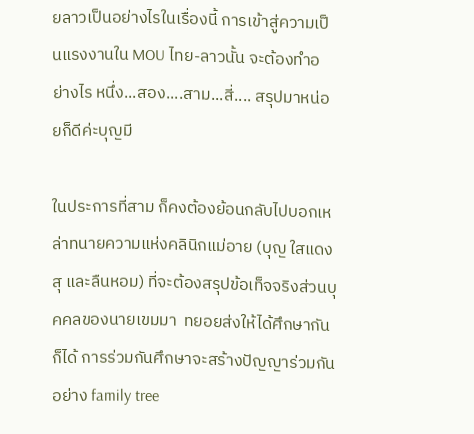ยลาวเป็นอย่างไรในเรื่องนี้ การเข้าสู่ความเป็นแรงงานใน MOU ไทย-ลาวนั้น จะต้องทำอย่างไร หนึ่ง...สอง....สาม...สี่.... สรุปมาหน่อยก็ดีค่ะบุญมี

ในประการที่สาม ก็คงต้องย้อนกลับไปบอกเหล่าทนายความแห่งคลินิกแม่อาย (บุญ ใสแดง สุ และลืนหอม) ที่จะต้องสรุปข้อเท็จจริงส่วนบุคคลของนายเขมมา  ทยอยส่งให้ได้ศึกษากันก็ได้ การร่วมกันศึกษาจะสร้างปัญญาร่วมกัน อย่าง family tree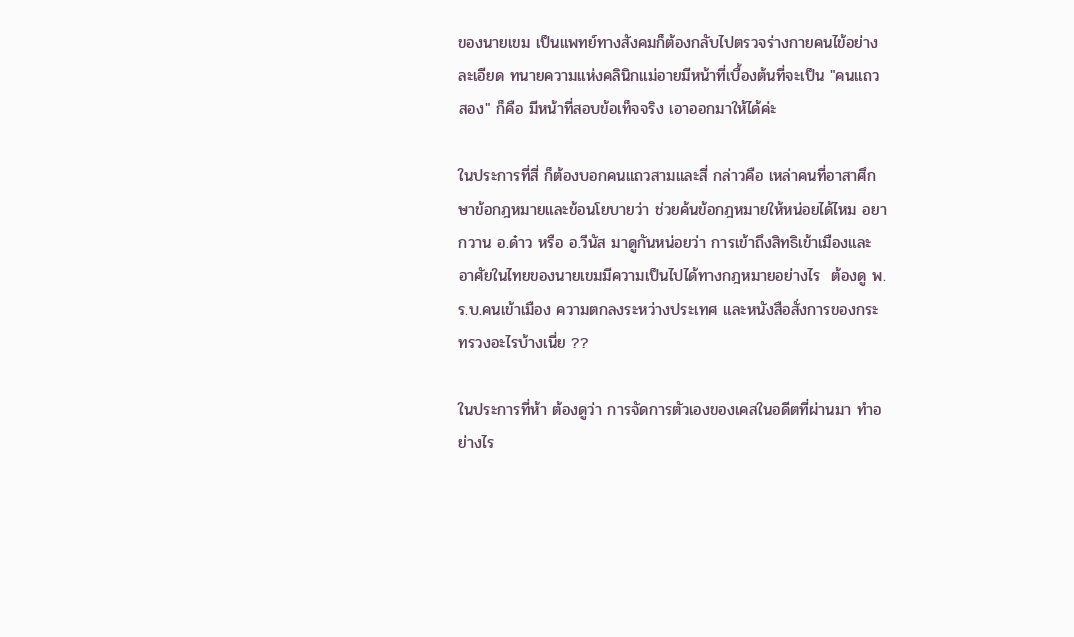ของนายเขม เป็นแพทย์ทางสังคมก็ต้องกลับไปตรวจร่างกายคนไข้อย่างละเอียด ทนายความแห่งคลินิกแม่อายมีหน้าที่เบื้องต้นที่จะเป็น "คนแถวสอง" ก็คือ มีหน้าที่สอบข้อเท็จจริง เอาออกมาให้ได้ค่ะ

ในประการที่สี่ ก็ต้องบอกคนแถวสามและสี่ กล่าวคือ เหล่าคนที่อาสาศึกษาข้อกฎหมายและข้อนโยบายว่า ช่วยค้นข้อกฎหมายให้หน่อยได้ไหม อยากวาน อ.ด๋าว หรือ อ.วีนัส มาดูกันหน่อยว่า การเข้าถึงสิทธิเข้าเมืองและอาศัยในไทยของนายเขมมีความเป็นไปได้ทางกฎหมายอย่างไร  ต้องดู พ.ร.บ.คนเข้าเมือง ความตกลงระหว่างประเทศ และหนังสือสั่งการของกระทรวงอะไรบ้างเนี่ย ??

ในประการที่ห้า ต้องดูว่า การจัดการตัวเองของเคสในอดีตที่ผ่านมา ทำอย่างไร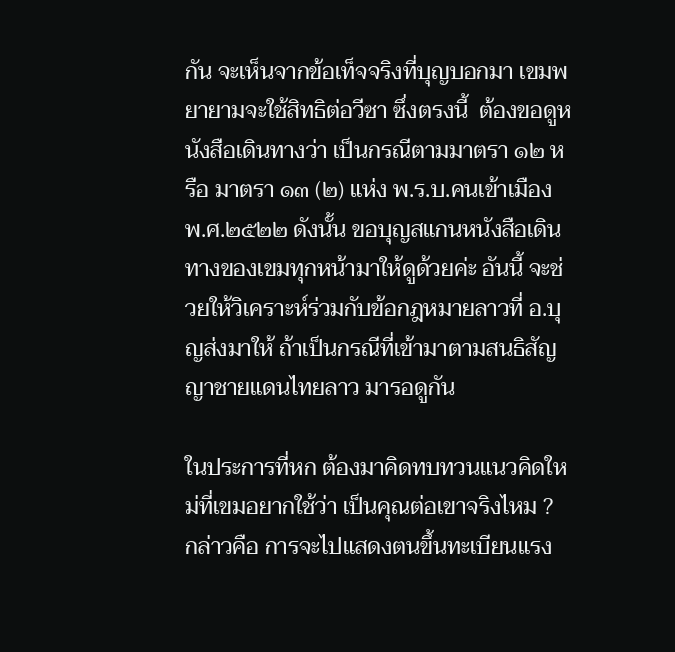กัน จะเห็นจากข้อเท็จจริงที่บุญบอกมา เขมพยายามจะใช้สิทธิต่อวีซา ซึ่งตรงนี้  ต้องขอดูหนังสือเดินทางว่า เป็นกรณีตามมาตรา ๑๒ หรือ มาตรา ๑๓ (๒) แห่ง พ.ร.บ.คนเข้าเมือง พ.ศ.๒๕๒๒ ดังนั้น ขอบุญสแกนหนังสือเดินทางของเขมทุกหน้ามาให้ดูด้วยค่ะ อันนี้ จะช่วยให้วิเคราะห์ร่วมกับข้อกฎหมายลาวที่ อ.บุญส่งมาให้ ถ้าเป็นกรณีที่เข้ามาตามสนธิสัญญาชายแดนไทยลาว มารอดูกัน

ในประการที่หก ต้องมาคิดทบทวนแนวคิดใหม่ที่เขมอยากใช้ว่า เป็นคุณต่อเขาจริงไหม ? กล่าวคือ การจะไปแสดงตนขึ้นทะเบียนแรง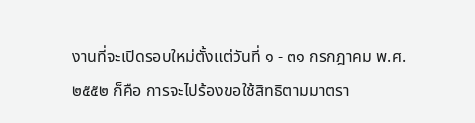งานที่จะเปิดรอบใหม่ตั้งแต่วันที่ ๑ - ๓๑ กรกฎาคม พ.ศ.๒๕๕๒ ก็คือ การจะไปร้องขอใช้สิทธิตามมาตรา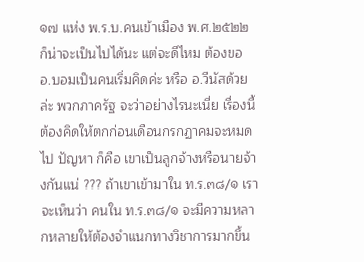๑๗ แห่ง พ.ร.บ.คนเข้าเมือง พ.ศ.๒๕๒๒ ก็น่าจะเป็นไปได้นะ แต่จะดีไหม ต้องขอ อ.บอมเป็นคนเริ่มคิดค่ะ หรือ อ.วีนัสด้วยล่ะ พวกภาครัฐ จะว่าอย่างไรนะเนี่ย เรื่องนี้ ต้องคิดให้ตกก่อนเดือนกรกฏาคมจะหมดไป ปัญหา ก็คือ เขาเป็นลูกจ้างหรือนายจ้างกันแน่ ??? ถ้าเขาเข้ามาใน ท.ร.๓๘/๑ เราจะเห็นว่า คนใน ท.ร.๓๘/๑ จะมีความหลากหลายให้ต้องจำแนกทางวิชาการมากขึ้น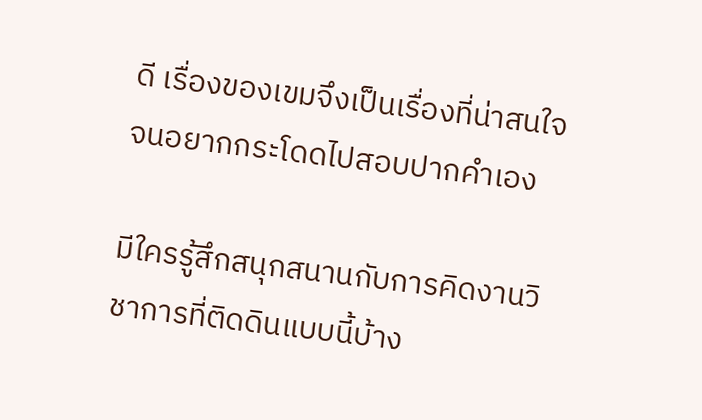ดี เรื่องของเขมจึงเป็นเรื่องที่น่าสนใจ จนอยากกระโดดไปสอบปากคำเอง

มีใครรู้สึกสนุกสนานกับการคิดงานวิชาการที่ติดดินแบบนี้บ้าง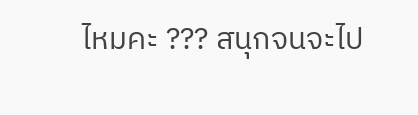ไหมคะ ??? สนุกจนจะไป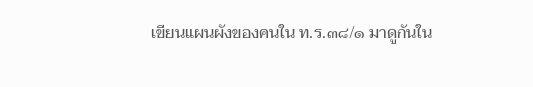เขียนแผนผังของคนใน ท.ร.๓๘/๑ มาดูกันใน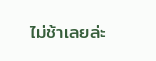ไม่ช้าเลยล่ะ